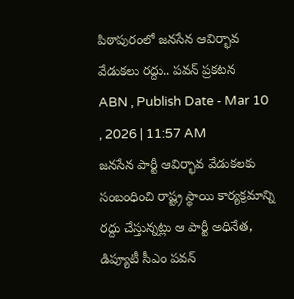పిఠాపురంలో జనసేన ఆవిర్భావ వేడుకలు రద్దు.. పవన్ ప్రకటన
ABN , Publish Date - Mar 10 , 2026 | 11:57 AM
జనసేన పార్టీ ఆవిర్భావ వేడుకలకు సంబంధించి రాష్ట్ర స్థాయి కార్యక్రమాన్ని రద్దు చేస్తున్నట్లు ఆ పార్టీ అధినేత, డిప్యూటీ సీఎం పవన్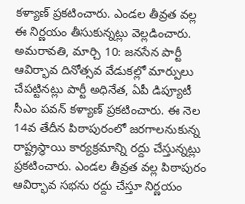కళ్యాణ్ ప్రకటించారు. ఎండల తీవ్రత వల్ల ఈ నిర్ణయం తీసుకున్నట్లు వెల్లడించారు.
అమరావతి, మార్చి 10: జనసేన పార్టీ ఆవిర్భావ దినోత్సవ వేడుకల్లో మార్పులు చేపట్టినట్లు పార్టీ అధినేత, ఏపీ డిప్యూటీ సీఎం పవన్ కళ్యాణ్ ప్రకటించారు. ఈ నెల 14వ తేదీన పిఠాపురంలో జరగాలనుకున్న రాష్ట్రస్థాయి కార్యక్రమాన్ని రద్దు చేస్తున్నట్లు ప్రకటించారు. ఎండల తీవ్రత వల్ల పిఠాపురం ఆవిర్భావ సభను రద్దు చేస్తూ నిర్ణయం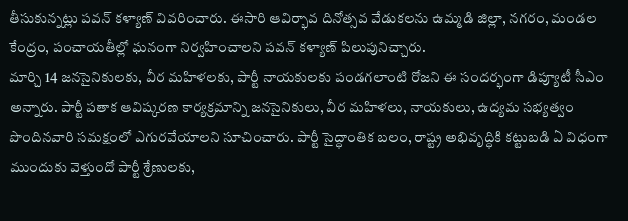తీసుకున్నట్లు పవన్ కళ్యాణ్ వివరించారు. ఈసారి ఆవిర్భావ దినోత్సవ వేడుకలను ఉమ్మడి జిల్లా, నగరం, మండల కేంద్రం, పంచాయతీల్లో ఘనంగా నిర్వహించాలని పవన్ కళ్యాణ్ పిలుపునిచ్చారు.
మార్చి 14 జనసైనికులకు, వీర మహిళలకు, పార్టీ నాయకులకు పండగలాంటి రోజని ఈ సందర్భంగా డిప్యూటీ సీఎం అన్నారు. పార్టీ పతాక ఆవిష్కరణ కార్యక్రమాన్ని జనసైనికులు, వీర మహిళలు, నాయకులు, ఉద్యమ సభ్యత్వం పొందినవారి సమక్షంలో ఎగురవేయాలని సూచించారు. పార్టీ సైద్ధాంతిక బలం, రాష్ట్ర అభివృద్ధికి కట్టుబడి ఏ విధంగా ముందుకు వెళ్తుందో పార్టీ శ్రేణులకు,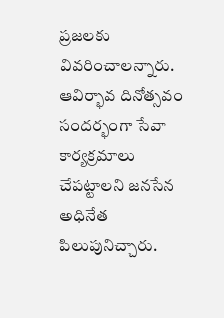ప్రజలకు వివరించాలన్నారు. ఆవిర్భావ దినోత్సవం సందర్భంగా సేవా కార్యక్రమాలు చేపట్టాలని జనసేన అధినేత పిలుపునిచ్చారు.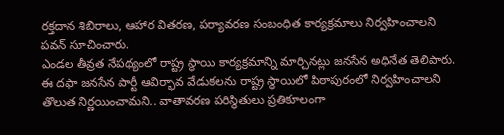రక్తదాన శిబిరాలు, ఆహార వితరణ, పర్యావరణ సంబంధిత కార్యక్రమాలు నిర్వహించాలని పవన్ సూచించారు.
ఎండల తీవ్రత నేపథ్యంలో రాష్ట్ర స్థాయి కార్యక్రమాన్ని మార్చినట్లు జనసేన అధినేత తెలిపారు. ఈ దఫా జనసేన పార్టీ ఆవిర్భావ వేడుకలను రాష్ట్ర స్థాయిలో పిఠాపురంలో నిర్వహించాలని తొలుత నిర్ణయించామని.. వాతావరణ పరిస్థితులు ప్రతికూలంగా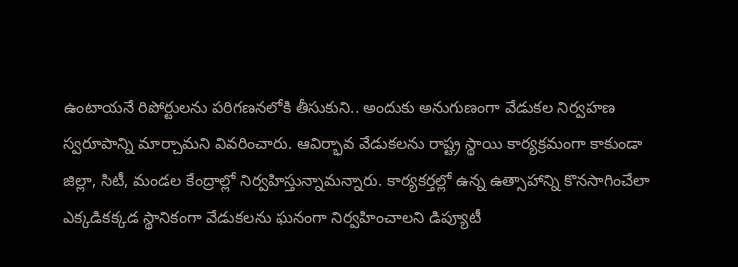ఉంటాయనే రిపోర్టులను పరిగణనలోకి తీసుకుని.. అందుకు అనుగుణంగా వేడుకల నిర్వహణ స్వరూపాన్ని మార్చామని వివరించారు. ఆవిర్భావ వేడుకలను రాష్ట్ర స్థాయి కార్యక్రమంగా కాకుండా జిల్లా, సిటీ, మండల కేంద్రాల్లో నిర్వహిస్తున్నామన్నారు. కార్యకర్తల్లో ఉన్న ఉత్సాహాన్ని కొనసాగించేలా ఎక్కడికక్కడ స్థానికంగా వేడుకలను ఘనంగా నిర్వహించాలని డిప్యూటీ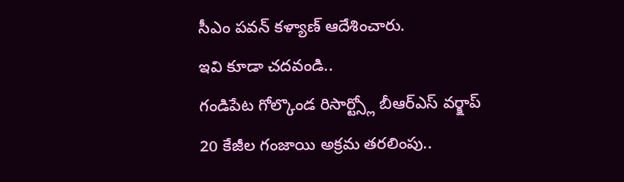సీఎం పవన్ కళ్యాణ్ ఆదేశించారు.
ఇవి కూడా చదవండి..
గండిపేట గోల్కొండ రిసార్ట్స్లో బీఆర్ఎస్ వర్క్షాప్
20 కేజీల గంజాయి అక్రమ తరలింపు..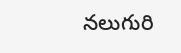నలుగురి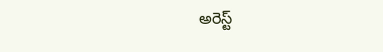అరెస్ట్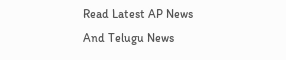Read Latest AP News And Telugu News